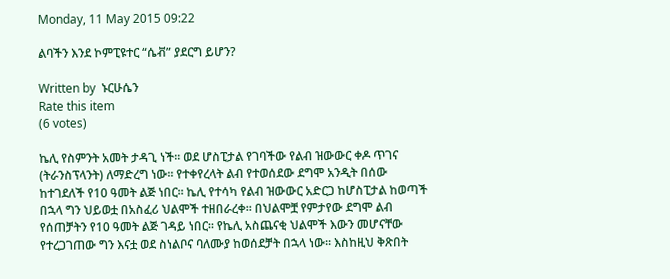Monday, 11 May 2015 09:22

ልባችን እንደ ኮምፒዩተር “ሴቭ” ያደርግ ይሆን?

Written by  ኑርሁሴን
Rate this item
(6 votes)

ኬሊ የስምንት አመት ታዳጊ ነች፡፡ ወደ ሆስፒታል የገባችው የልብ ዝውውር ቀዶ ጥገና (ትራንስፕላንት) ለማድረግ ነው፡፡ የተቀየረላት ልብ የተወሰደው ደግሞ አንዲት በሰው ከተገደለች የ10 ዓመት ልጅ ነበር፡፡ ኬሊ የተሳካ የልብ ዝውውር አድርጋ ከሆስፒታል ከወጣች በኋላ ግን ህይወቷ በአስፈሪ ህልሞች ተዘበራረቀ። በህልሞቿ የምታየው ደግሞ ልብ የሰጠቻትን የ10 ዓመት ልጅ ገዳይ ነበር። የኬሊ አስጨናቂ ህልሞች እውን መሆናቸው የተረጋገጠው ግን እናቷ ወደ ስነልቦና ባለሙያ ከወሰደቻት በኋላ ነው፡፡ እስከዚህ ቅጽበት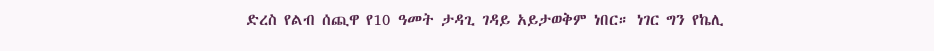ድረስ የልብ ሰጪዋ የ10 ዓመት ታዳጊ ገዳይ አይታወቅም ነበር። ነገር ግን የኬሊ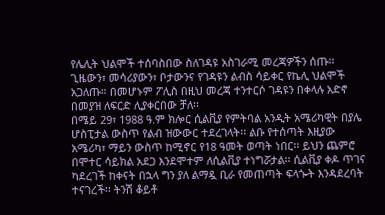የሌሊት ህልሞች ተሰባስበው ስለገዳዩ አስገራሚ መረጃዎችን ሰጡ፡፡ ጊዜውን፣ መሳሪያውን፣ ቦታውንና የገዳዩን ልብስ ሳይቀር የኬሊ ህልሞች አጋለጡ። በመሆኑም ፖሊስ በዚህ መረጃ ተንተርሶ ገዳዩን በቀላሉ አድኖ በመያዝ ለፍርድ ሊያቀርበው ቻለ፡፡
በሜይ 29፣ 1988 ዓ.ም ክሎር ሲልቪያ የምትባል አንዲት አሜሪካዊት በያሌ ሆስፒታል ውስጥ የልብ ዝውውር ተደረገላት፡፡ ልቡ የተሰጣት እዚያው አሜሪካ፣ ማይን ውስጥ ከሚኖር የ18 ዓመት ወጣት ነበር፡፡ ይህን ጨምሮ በሞተር ሳይክል አደጋ እንደሞተም ለሲልቪያ ተነግሯታል፡፡ ሲልቪያ ቀዶ ጥገና ካደረገች ከቀናት በኋላ ግን ያለ ልማዷ ቢራ የመጠጣት ፍላጐት እንዳደረባት ተናገረች፡፡ ትንሽ ቆይቶ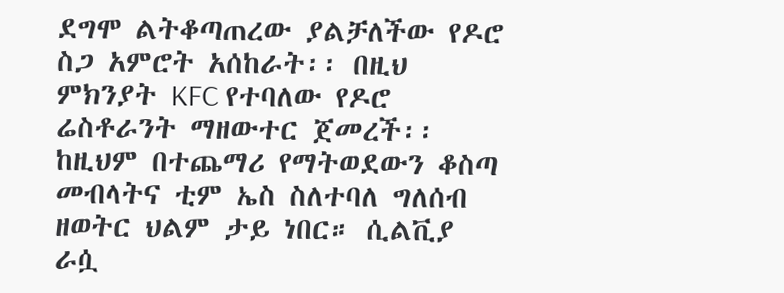ደግሞ ልትቆጣጠረው ያልቻለችው የዶሮ ስጋ አምሮት አሰከራት፡፡ በዚህ ምክንያት KFC የተባለው የዶሮ ሬስቶራንት ማዘውተር ጀመረች፡፡ ከዚህም በተጨማሪ የማትወደውን ቆስጣ መብላትና ቲም ኤስ ስለተባለ ግለሰብ ዘወትር ህልም ታይ ነበር። ሲልቪያ ራሷ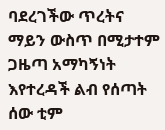ባደረገችው ጥረትና ማይን ውስጥ በሚታተም ጋዜጣ አማካኝነት እየተረዳች ልብ የሰጣት ሰው ቲም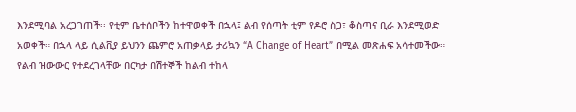እንደሚባል አረጋገጠች፡፡ የቲም ቤተሰቦችን ከተዋወቀች በኋላ፤ ልብ የሰጣት ቲም የዶሮ ስጋ፣ ቆስጣና ቢራ እንደሚወድ አወቀች። በኋላ ላይ ሲልቪያ ይህንን ጨምሮ አጠቃላይ ታሪኳን “A Change of Heart” በሚል መጽሐፍ አሳተመችው። የልብ ዝውውር የተደረገላቸው በርካታ በሽተኞች ከልብ ተከላ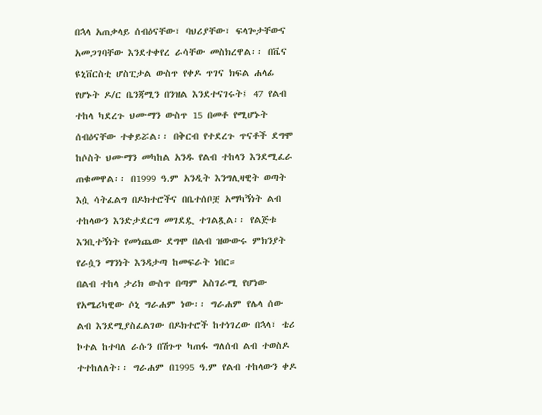በኋላ አጠቃላይ ሰብዕናቸው፣ ባህሪያቸው፣ ፍላጐታቸውና አመጋገባቸው እንደተቀየረ ራሳቸው መስክረዋል፡፡ በቬና ዩኒቨርስቲ ሆስፒታል ውስጥ የቀዶ ጥገና ክፍል ሐላፊ የሆኑት ዶ/ር ቤንጃሚን በንዝል እንደተናገሩት፤ 47 የልብ ተከላ ካደረጉ ህሙማን ውስጥ 15 በመቶ የሚሆኑት ሰብዕናቸው ተቀይሯል፡፡ በቅርብ የተደረጉ ጥናቶች ደግሞ ከሶስት ህሙማን መካከል አንዱ የልብ ተከላን እንደሚፈራ ጠቁመዋል፡፡ በ1999 ዓ.ም አንዲት እንግሊዛዊት ወጣት እሷ ሳትፈልግ በዶክተሮችና በቤተሰቦቿ አማካኝነት ልብ ተከላውን እንድታደርግ መገደዷ ተገልጿል፡፡ የልጅቱ እንቢተኝነት የመነጨው ደግሞ በልብ ዝውውሩ ምክንያት የራሷን ማንነት እንዳታጣ ከመፍራት ነበር።
በልብ ተከላ ታሪክ ውስጥ በጣም አስገራሚ የሆነው የአሜሪካዊው ሶኒ ግራሐም ነው፡፡ ግራሐም የሌላ ሰው ልብ እንደሚያስፈልገው በዶክተሮች ከተነገረው በኋላ፣ ቴሪ ኮተል ከተባለ ራሱን በሽጉጥ ካጠፋ ግለሰብ ልብ ተወስዶ ተተከለለት፡፡ ግራሐም በ1995 ዓ.ም የልብ ተከላውን ቀዶ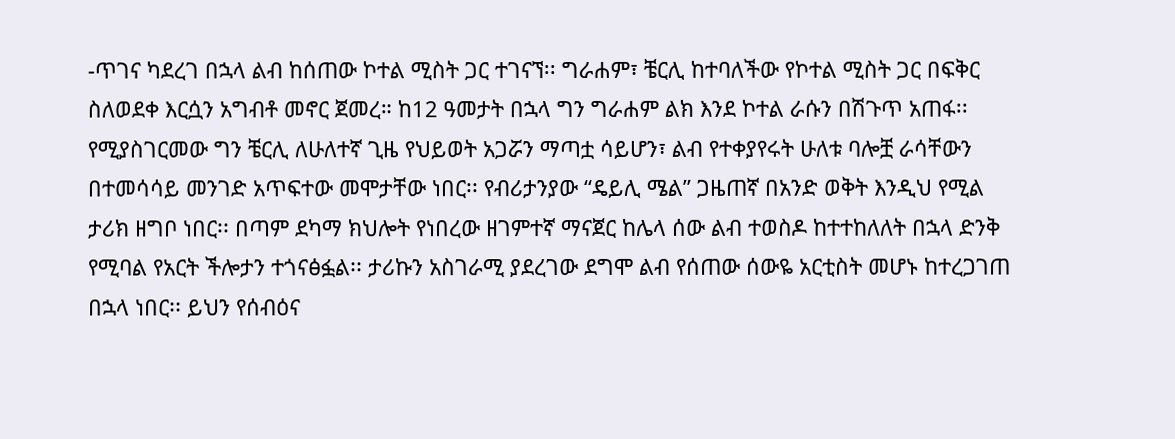-ጥገና ካደረገ በኋላ ልብ ከሰጠው ኮተል ሚስት ጋር ተገናኘ፡፡ ግራሐም፣ ቼርሊ ከተባለችው የኮተል ሚስት ጋር በፍቅር ስለወደቀ እርሷን አግብቶ መኖር ጀመረ። ከ12 ዓመታት በኋላ ግን ግራሐም ልክ እንደ ኮተል ራሱን በሽጉጥ አጠፋ፡፡ የሚያስገርመው ግን ቼርሊ ለሁለተኛ ጊዜ የህይወት አጋሯን ማጣቷ ሳይሆን፣ ልብ የተቀያየሩት ሁለቱ ባሎቿ ራሳቸውን በተመሳሳይ መንገድ አጥፍተው መሞታቸው ነበር፡፡ የብሪታንያው “ዴይሊ ሜል” ጋዜጠኛ በአንድ ወቅት እንዲህ የሚል ታሪክ ዘግቦ ነበር፡፡ በጣም ደካማ ክህሎት የነበረው ዘገምተኛ ማናጀር ከሌላ ሰው ልብ ተወስዶ ከተተከለለት በኋላ ድንቅ የሚባል የአርት ችሎታን ተጎናፅፏል፡፡ ታሪኩን አስገራሚ ያደረገው ደግሞ ልብ የሰጠው ሰውዬ አርቲስት መሆኑ ከተረጋገጠ በኋላ ነበር፡፡ ይህን የሰብዕና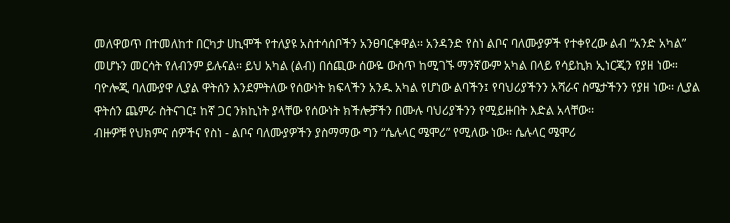መለዋወጥ በተመለከተ በርካታ ሀኪሞች የተለያዩ አስተሳሰቦችን አንፀባርቀዋል፡፡ አንዳንድ የስነ ልቦና ባለሙያዎች የተቀየረው ልብ “አንድ አካል” መሆኑን መርሳት የለብንም ይሉናል፡፡ ይህ አካል (ልብ) በሰጪው ሰውዬ ውስጥ ከሚገኙ ማንኛውም አካል በላይ የሳይኪክ ኢነርጂን የያዘ ነው። ባዮሎጂ ባለሙያዋ ሊያል ዋትሰን እንደምትለው የሰውነት ክፍላችን አንዱ አካል የሆነው ልባችን፤ የባህሪያችንን አሻራና ስሜታችንን የያዘ ነው፡፡ ሊያል ዋትሰን ጨምራ ስትናገር፤ ከኛ ጋር ንክኪነት ያላቸው የሰውነት ክችሎቻችን በሙሉ ባህሪያችንን የሚይዙበት እድል አላቸው፡፡
ብዙዎቹ የህክምና ሰዎችና የስነ - ልቦና ባለሙያዎችን ያስማማው ግን “ሴሉላር ሜሞሪ” የሚለው ነው፡፡ ሴሉላር ሜሞሪ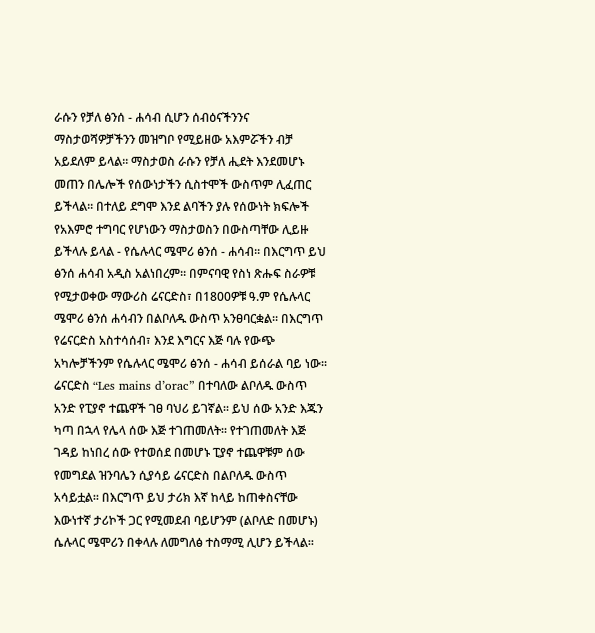ራሱን የቻለ ፅንሰ - ሐሳብ ሲሆን ሰብዕናችንንና ማስታወሻዎቻችንን መዝግቦ የሚይዘው አእምሯችን ብቻ አይደለም ይላል፡፡ ማስታወስ ራሱን የቻለ ሒደት እንደመሆኑ መጠን በሌሎች የሰውነታችን ሲስተሞች ውስጥም ሊፈጠር ይችላል፡፡ በተለይ ደግሞ እንደ ልባችን ያሉ የሰውነት ክፍሎች የአእምሮ ተግባር የሆነውን ማስታወስን በውስጣቸው ሊይዙ ይችላሉ ይላል - የሴሉላር ሜሞሪ ፅንሰ - ሐሳብ፡፡ በእርግጥ ይህ ፅንሰ ሐሳብ አዲስ አልነበረም። በምናባዊ የስነ ጽሑፍ ስራዎቹ የሚታወቀው ማውሪስ ሬናርድስ፣ በ1800ዎቹ ዓ.ም የሴሉላር ሜሞሪ ፅንሰ ሐሳብን በልቦለዱ ውስጥ አንፀባርቋል። በእርግጥ የሬናርድስ አስተሳሰብ፣ እንደ እግርና እጅ ባሉ የውጭ አካሎቻችንም የሴሉላር ሜሞሪ ፅንሰ - ሐሳብ ይሰራል ባይ ነው፡፡ ሬናርድስ “Les mains d’orac” በተባለው ልቦለዱ ውስጥ አንድ የፒያኖ ተጨዋች ገፀ ባህሪ ይገኛል፡፡ ይህ ሰው አንድ እጁን ካጣ በኋላ የሌላ ሰው እጅ ተገጠመለት። የተገጠመለት እጅ ገዳይ ከነበረ ሰው የተወሰደ በመሆኑ ፒያኖ ተጨዋቹም ሰው የመግደል ዝንባሌን ሲያሳይ ሬናርድስ በልቦለዱ ውስጥ አሳይቷል፡፡ በእርግጥ ይህ ታሪክ እኛ ከላይ ከጠቀስናቸው እውነተኛ ታሪኮች ጋር የሚመደብ ባይሆንም (ልቦለድ በመሆኑ) ሴሉላር ሜሞሪን በቀላሉ ለመግለፅ ተስማሚ ሊሆን ይችላል፡፡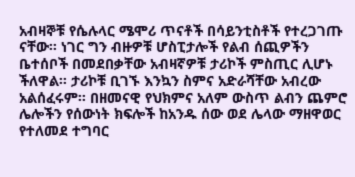አብዛኞቹ የሴሉላር ሜሞሪ ጥናቶች በሳይንቲስቶች የተረጋገጡ ናቸው፡፡ ነገር ግን ብዙዎቹ ሆስፒታሎች የልብ ሰጪዎችን  ቤተሰቦች በመደበቃቸው አብዛኛዎቹ ታሪኮች ምስጢር ሊሆኑ ችለዋል፡፡ ታሪኮቹ ቢገኙ እንኳን ስምና አድራሻቸው አብረው አልሰፈሩም፡፡ በዘመናዊ የህክምና አለም ውስጥ ልብን ጨምሮ ሌሎችን የሰውነት ክፍሎች ከአንዱ ሰው ወደ ሌላው ማዘዋወር የተለመደ ተግባር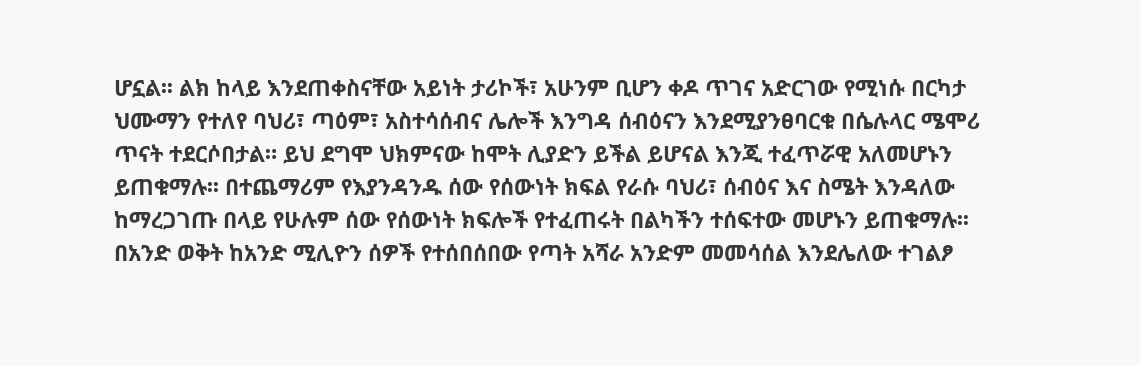ሆኗል፡፡ ልክ ከላይ እንደጠቀስናቸው አይነት ታሪኮች፣ አሁንም ቢሆን ቀዶ ጥገና አድርገው የሚነሱ በርካታ ህሙማን የተለየ ባህሪ፣ ጣዕም፣ አስተሳሰብና ሌሎች እንግዳ ሰብዕናን እንደሚያንፀባርቁ በሴሉላር ሜሞሪ ጥናት ተደርሶበታል። ይህ ደግሞ ህክምናው ከሞት ሊያድን ይችል ይሆናል እንጂ ተፈጥሯዊ አለመሆኑን ይጠቁማሉ፡፡ በተጨማሪም የእያንዳንዱ ሰው የሰውነት ክፍል የራሱ ባህሪ፣ ሰብዕና እና ስሜት እንዳለው ከማረጋገጡ በላይ የሁሉም ሰው የሰውነት ክፍሎች የተፈጠሩት በልካችን ተሰፍተው መሆኑን ይጠቁማሉ፡፡
በአንድ ወቅት ከአንድ ሚሊዮን ሰዎች የተሰበሰበው የጣት አሻራ አንድም መመሳሰል እንደሌለው ተገልፆ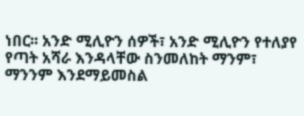ነበር፡፡ አንድ ሚሊዮን ሰዎች፣ አንድ ሚሊዮን የተለያየ የጣት አሻራ እንዳላቸው ስንመለከት ማንም፣ ማንንም እንደማይመስል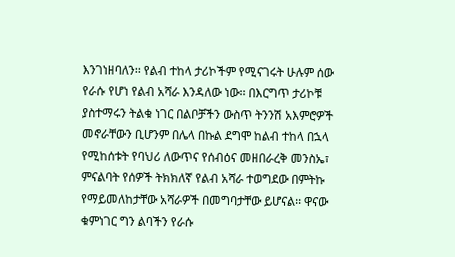እንገነዘባለን፡፡ የልብ ተከላ ታሪኮችም የሚናገሩት ሁሉም ሰው የራሱ የሆነ የልብ አሻራ እንዳለው ነው፡፡ በእርግጥ ታሪኮቹ ያስተማሩን ትልቁ ነገር በልቦቻችን ውስጥ ትንንሽ አእምሮዎች መኖራቸውን ቢሆንም በሌላ በኩል ደግሞ ከልብ ተከላ በኋላ የሚከሰቱት የባህሪ ለውጥና የሰብዕና መዘበራረቅ መንስኤ፣ ምናልባት የሰዎች ትክክለኛ የልብ አሻራ ተወግደው በምትኩ የማይመለከታቸው አሻራዎች በመግባታቸው ይሆናል፡፡ ዋናው ቁምነገር ግን ልባችን የራሱ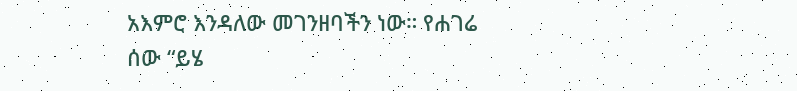አእምሮ እንዳለው መገንዘባችን ነው። የሐገሬ ሰው “ይሄ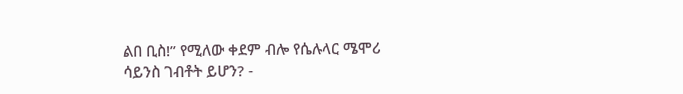ልበ ቢስ!” የሚለው ቀደም ብሎ የሴሉላር ሜሞሪ ሳይንስ ገብቶት ይሆን? -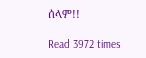ሰላም!!

Read 3972 times